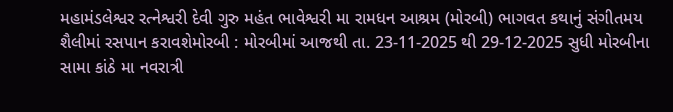મહામંડલેશ્વર રત્નેશ્વરી દેવી ગુરુ મહંત ભાવેશ્વરી મા રામધન આશ્રમ (મોરબી) ભાગવત કથાનું સંગીતમય શૈલીમાં રસપાન કરાવશેમોરબી : મોરબીમાં આજથી તા. 23-11-2025 થી 29-12-2025 સુધી મોરબીના સામા કાંઠે મા નવરાત્રી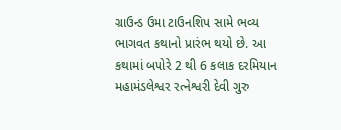ગ્રાઉન્ડ ઉમા ટાઉનશિપ સામે ભવ્ય ભાગવત કથાનો પ્રારંભ થયો છે. આ કથામાં બપોરે 2 થી 6 કલાક દરમિયાન મહામંડલેશ્વર રત્નેશ્વરી દેવી ગુરુ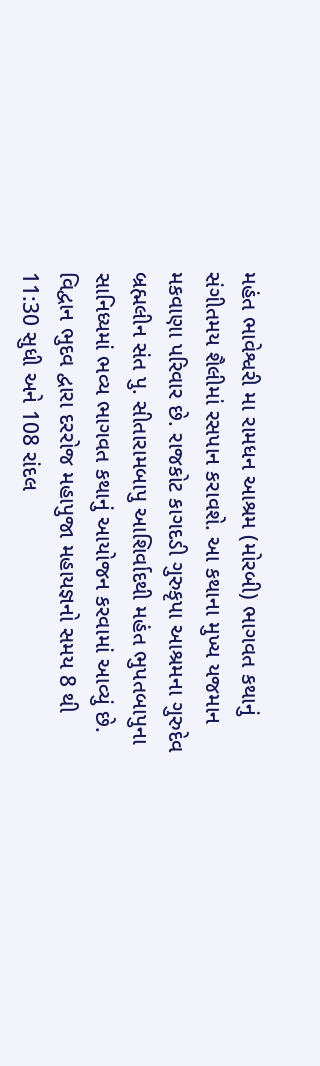મહંત ભાવેશ્વરી મા રામધન આશ્રમ (મોરબી) ભાગવત કથાનું સંગીતમય શૈલીમાં રસપાન કરાવશે. આ કથાના મુખ્ય યજમાન મકવાણા પરિવાર છે. રાજકોટ કાગદડી ગુરુકૃપા આશ્રમના ગુરુદેવ બ્રહ્મલીન સંત પુ. સીતારામબાપુ આશિર્વાદથી મહંત ભુપતબાપુના સાનિધ્યમાં ભવ્ય ભાગવત કથાનું આયોજન કરવામાં આવ્યું છે. વિદ્વાન ભુદવ દ્વારા દરરોજ મહાપુજા મહાયજ્ઞનો સમય 8 થી 11:30 સુધી અને 108 રાંદલ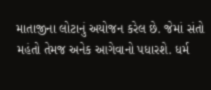માતાજીના લોટાનું અયોજન કરેલ છે. જેમાં સંતો મહંતો તેમજ અનેક આગેવાનો પધારશે. ધર્મ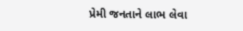પ્રેમી જનતાને લાભ લેવા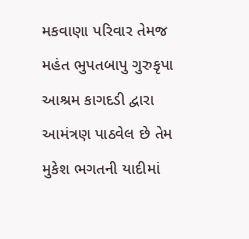મકવાણા પરિવાર તેમજ મહંત ભુપતબાપુ ગુરુકૃપા આશ્રમ કાગદડી દ્વારા આમંત્રણ પાઠવેલ છે તેમ મુકેશ ભગતની યાદીમાં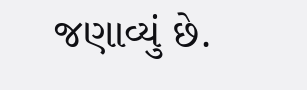જણાવ્યું છે.